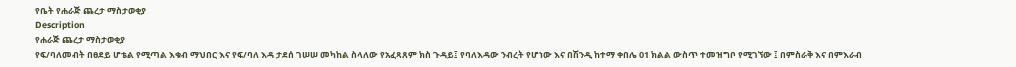የቤት የሐራጅ ጨረታ ማስታወቂያ
Description
የሐራጅ ጨረታ ማስታወቂያ
የፍ/ባለመብት በፀደይ ሆቴል የሚጣል እቁብ ማህበር እና የፍ/ባለ እዳ ታደሰ ገሠሠ መካከል ስላለው የአፈጻጸም ክስ ጉዳይ፤ የባለእዳው ንብረት የሆነው እና በሽንዲ ከተማ ቀበሌ 01 ክልል ውስጥ ተመዝግቦ የሚገኘው ፤ በምስራቅ እና በምእራብ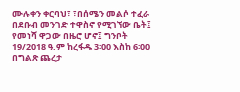ሙሉቀን ቀርባህ፣ ፣በሰሜን መልሶ ተፈራ በደቡብ መንገድ ተዋስኖ የሚገኘው ቤት፤ የመነሻ ዋጋው በዜሮ ሆኖ፤ ግንቦት 19/2018 ዓ.ም ከረፋዱ 3፡00 እስከ 6፡00 በግልጽ ጨረታ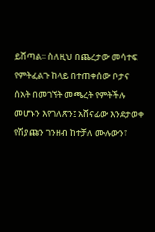ይሸጣል፡፡ ስለዚህ በጨረታው መሳተፍ የምትፈልጉ ከላይ በተጠቀሰው ቦታና ሰአት በመገኘት መጫረት የምትችሉ መሆኑን እየገለጽን፤ አሸናፊው እንደታወቀ የሽያጩን ገንዘብ ከተቻለ ሙሉውን፣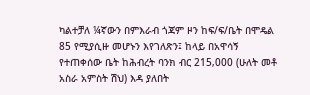ካልተቻለ ¼ኛውን በምእራብ ጎጃም ዞን ከፍ/ፍ/ቤት በሞዴል 85 የሚያሲዙ መሆኑን እየገለጽን፤ ከላይ በአዋሳኝ የተጠቀሰው ቤት ከሕብረት ባንክ ብር 215‚000 (ሁለት መቶ አስራ አምስት ሽህ) እዳ ያለበት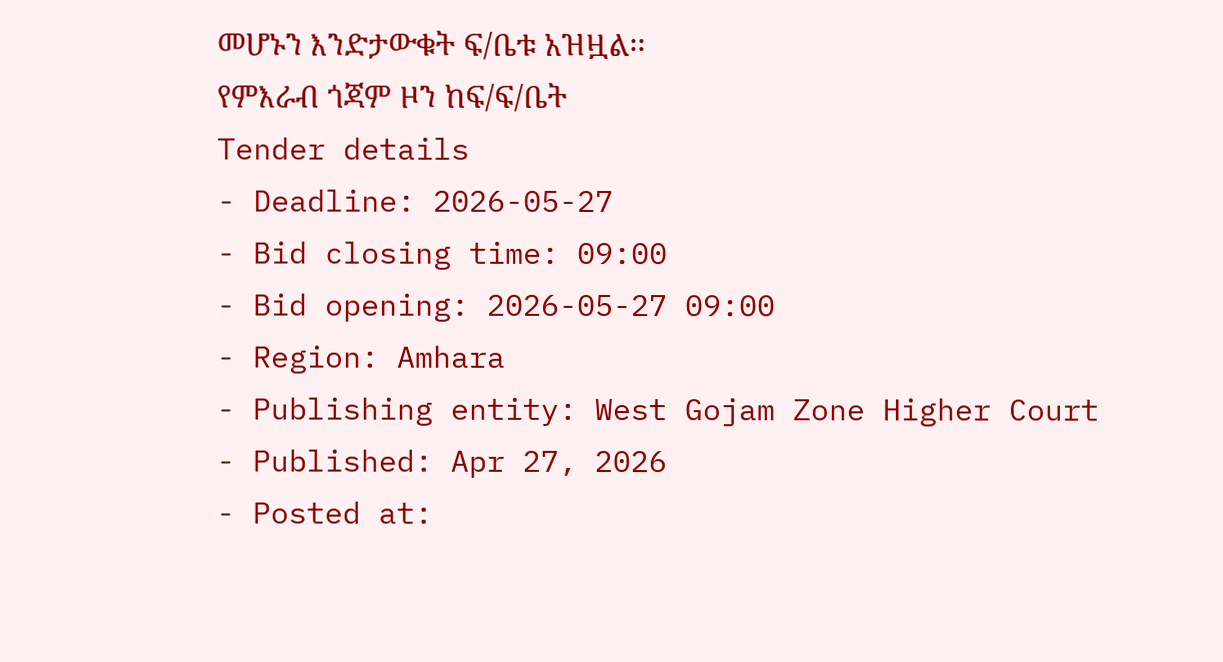መሆኑን እንድታውቁት ፍ/ቤቱ አዝዟል፡፡
የምእራብ ጎጃም ዞን ከፍ/ፍ/ቤት
Tender details
- Deadline: 2026-05-27
- Bid closing time: 09:00
- Bid opening: 2026-05-27 09:00
- Region: Amhara
- Publishing entity: West Gojam Zone Higher Court
- Published: Apr 27, 2026
- Posted at: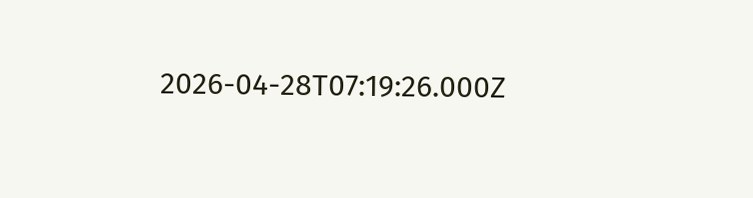2026-04-28T07:19:26.000Z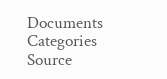Documents
Categories
Source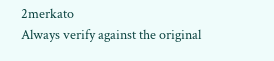2merkato
Always verify against the original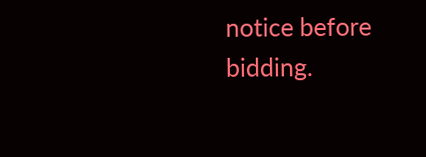notice before bidding.